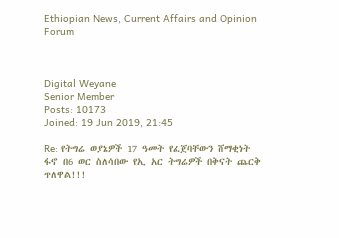Ethiopian News, Current Affairs and Opinion Forum



Digital Weyane
Senior Member
Posts: 10173
Joined: 19 Jun 2019, 21:45

Re: የትግሬ ወያኔዎች 17 ዓመት የፈጀባቸውን ሸማቂነት ፋኖ በ6 ወር ስለሳበው የኢ አር ትግሬዎች በቅናት ጨርቅ ጥለዋል!!!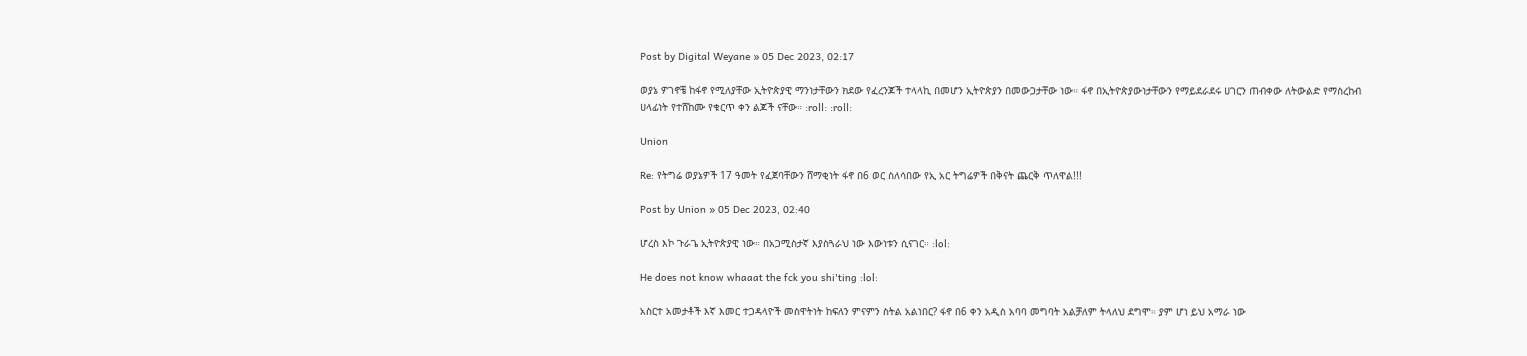Post by Digital Weyane » 05 Dec 2023, 02:17

ወያኔ ዎገኖቼ ከፋኖ የሚለያቸው ኢትዮጵያዊ ማንነታቸውን ክደው የፈረንጆች ተላላኪ በመሆን ኢትዮጵያን በመውጋታቸው ነው። ፋኖ በኢትዮጵያውነታቸውን የማይደራደሩ ሀገርን ጠብቀው ለትውልድ የማስረከብ ሀላፊነት የተሸከሙ የቁርጥ ቀን ልጆች ናቸው። :roll: :roll:

Union

Re: የትግሬ ወያኔዎች 17 ዓመት የፈጀባቸውን ሸማቂነት ፋኖ በ6 ወር ስለሳበው የኢ አር ትግሬዎች በቅናት ጨርቅ ጥለዋል!!!

Post by Union » 05 Dec 2023, 02:40

ሆረስ እኮ ጉራጌ ኢትዮጵያዊ ነው። በአጋሚስታኛ እያስጓራህ ነው እውነቱን ሲናገር። :lol:

He does not know whaaat the fck you shi'ting :lol:

አስርተ አመታቶች እኛ እመር ተጋዳላዮች መስዋትነት ከፍለን ምናምን ስትል አልነበር? ፋኖ በ6 ቀን አዲስ አባባ መግባት አልቻለም ትላለህ ደግሞ። ያም ሆነ ይህ አማራ ነው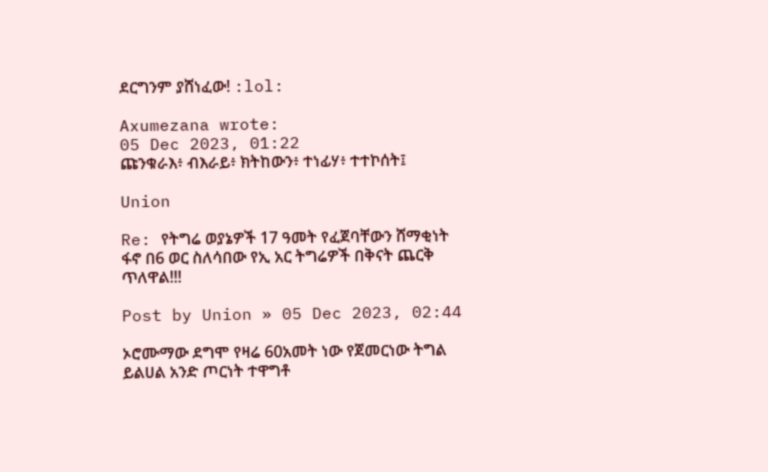ደርግንም ያሸነፈው! :lol:

Axumezana wrote:
05 Dec 2023, 01:22
ጩንቁራእ፥ ብእራይ፥ ክትከውን፥ ተነፊሃ፥ ተተኮሰት፤

Union

Re: የትግሬ ወያኔዎች 17 ዓመት የፈጀባቸውን ሸማቂነት ፋኖ በ6 ወር ስለሳበው የኢ አር ትግሬዎች በቅናት ጨርቅ ጥለዋል!!!

Post by Union » 05 Dec 2023, 02:44

ኦሮሙማው ደግሞ የዛሬ 60አመት ነው የጀመርነው ትግል ይልሀል አንድ ጦርነት ተዋግቶ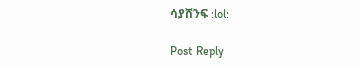ሳያሸንፍ :lol:

Post Reply